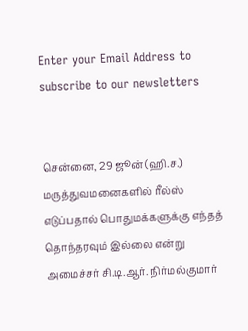Enter your Email Address to subscribe to our newsletters


சென்னை, 29 ஜூன் (ஹி.ச.)
மருத்துவமனைகளில் ரீல்ஸ் எடுப்பதால் பொதுமக்களுக்கு எந்தத் தொந்தரவும் இல்லை என்று அமைச்சர் சி.டி.ஆர். நிர்மல்குமார்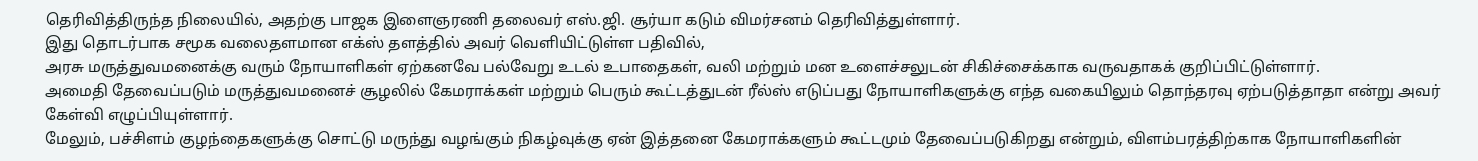தெரிவித்திருந்த நிலையில், அதற்கு பாஜக இளைஞரணி தலைவர் எஸ்.ஜி. சூர்யா கடும் விமர்சனம் தெரிவித்துள்ளார்.
இது தொடர்பாக சமூக வலைதளமான எக்ஸ் தளத்தில் அவர் வெளியிட்டுள்ள பதிவில்,
அரசு மருத்துவமனைக்கு வரும் நோயாளிகள் ஏற்கனவே பல்வேறு உடல் உபாதைகள், வலி மற்றும் மன உளைச்சலுடன் சிகிச்சைக்காக வருவதாகக் குறிப்பிட்டுள்ளார்.
அமைதி தேவைப்படும் மருத்துவமனைச் சூழலில் கேமராக்கள் மற்றும் பெரும் கூட்டத்துடன் ரீல்ஸ் எடுப்பது நோயாளிகளுக்கு எந்த வகையிலும் தொந்தரவு ஏற்படுத்தாதா என்று அவர் கேள்வி எழுப்பியுள்ளார்.
மேலும், பச்சிளம் குழந்தைகளுக்கு சொட்டு மருந்து வழங்கும் நிகழ்வுக்கு ஏன் இத்தனை கேமராக்களும் கூட்டமும் தேவைப்படுகிறது என்றும், விளம்பரத்திற்காக நோயாளிகளின்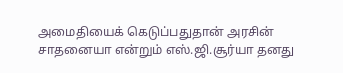அமைதியைக் கெடுப்பதுதான் அரசின் சாதனையா என்றும் எஸ்.ஜி.சூர்யா தனது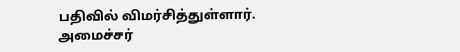பதிவில் விமர்சித்துள்ளார்.
அமைச்சர்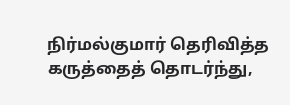நிர்மல்குமார் தெரிவித்த கருத்தைத் தொடர்ந்து,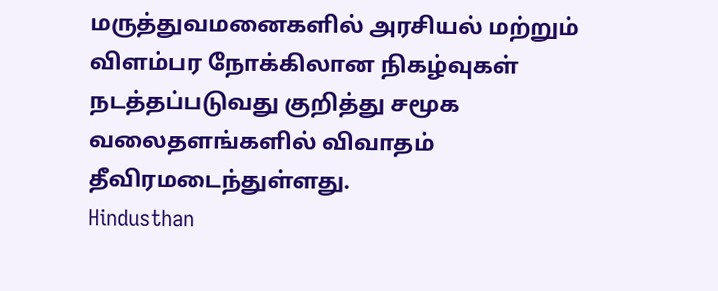மருத்துவமனைகளில் அரசியல் மற்றும் விளம்பர நோக்கிலான நிகழ்வுகள் நடத்தப்படுவது குறித்து சமூக வலைதளங்களில் விவாதம் தீவிரமடைந்துள்ளது.
Hindusthan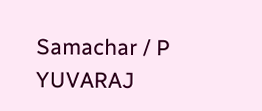Samachar / P YUVARAJ